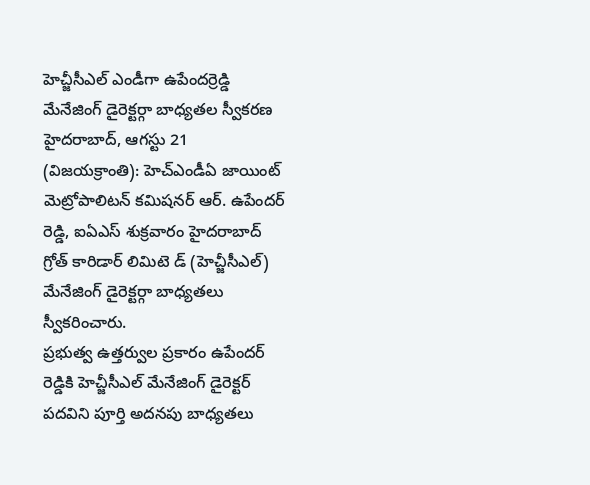హెచ్జీసీఎల్ ఎండీగా ఉపేందర్రెడ్డి
మేనేజింగ్ డైరెక్టర్గా బాధ్యతల స్వీకరణ
హైదరాబాద్, ఆగస్టు 21 (విజయక్రాంతి): హెచ్ఎండీఏ జాయింట్ మెట్రోపాలిటన్ కమిషనర్ ఆర్. ఉపేందర్ రెడ్డి, ఐఏఎస్ శుక్రవారం హైదరాబాద్ గ్రోత్ కారిడార్ లిమిటె డ్ (హెచ్జీసీఎల్) మేనేజింగ్ డైరెక్టర్గా బాధ్యతలు స్వీకరించారు.
ప్రభుత్వ ఉత్తర్వుల ప్రకారం ఉపేందర్ రెడ్డికి హెచ్జీసీఎల్ మేనేజింగ్ డైరెక్టర్ పదవిని పూర్తి అదనపు బాధ్యతలు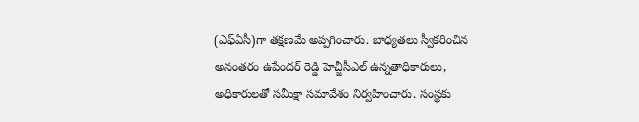(ఎఫ్ఏసీ)గా తక్షణమే అప్పగించారు. బాధ్యతలు స్వీకరించిన అనంతరం ఉపేందర్ రెడ్డి హెచ్జీసీఎల్ ఉన్నతాధికారులు, అధికారులతో సమీక్షా సమావేశం నిర్వహించారు. సంస్థకు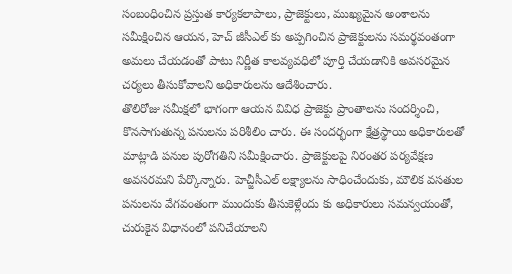సంబంధించిన ప్రస్తుత కార్యకలాపాలు, ప్రాజెక్టులు, ముఖ్యమైన అంశాలను సమీక్షించిన ఆయన, హెచ్ జీసీఎల్ కు అప్పగించిన ప్రాజెక్టులను సమర్థవంతంగా అమలు చేయడంతో పాటు నిర్ణీత కాలవ్యవధిలో పూర్తి చేయడానికి అవసరమైన చర్యలు తీసుకోవాలని అధికారులను ఆదేశించారు.
తొలిరోజు సమీక్షలో భాగంగా ఆయన వివిధ ప్రాజెక్టు ప్రాంతాలను సందర్శించి, కొనసాగుతున్న పనులను పరిశీలిం చారు. ఈ సందర్భంగా క్షేత్రస్థాయి అధికారులతో మాట్లాడి పనుల పురోగతిని సమీక్షించారు. ప్రాజెక్టులపై నిరంతర పర్యవేక్షణ అవసరమని పేర్కొన్నారు. హెచ్జీసీఎల్ లక్ష్యాలను సాధించేందుకు, మౌలిక వసతుల పనులను వేగవంతంగా ముందుకు తీసుకెళ్లేందు కు అధికారులు సమన్వయంతో, చురుకైన విధానంలో పనిచేయాలని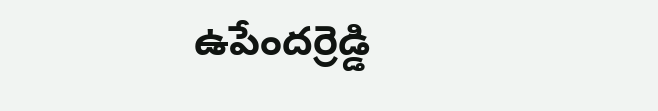ఉపేందర్రెడ్డి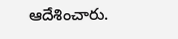ఆదేశించారు.